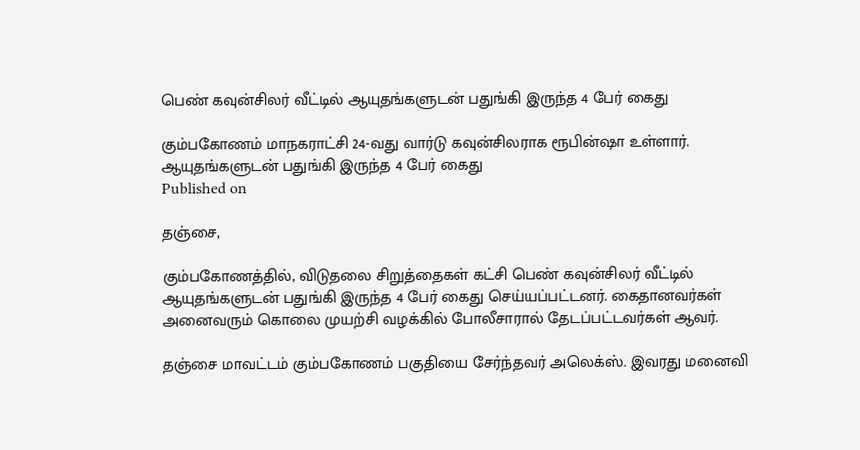பெண் கவுன்சிலர் வீட்டில் ஆயுதங்களுடன் பதுங்கி இருந்த 4 பேர் கைது

கும்பகோணம் மாநகராட்சி 24-வது வார்டு கவுன்சிலராக ரூபின்ஷா உள்ளார்.
ஆயுதங்களுடன் பதுங்கி இருந்த 4 பேர் கைது
Published on

தஞ்சை,

கும்பகோணத்தில், விடுதலை சிறுத்தைகள் கட்சி பெண் கவுன்சிலர் வீட்டில் ஆயுதங்களுடன் பதுங்கி இருந்த 4 பேர் கைது செய்யப்பட்டனர். கைதானவர்கள் அனைவரும் கொலை முயற்சி வழக்கில் போலீசாரால் தேடப்பட்டவர்கள் ஆவர்.

தஞ்சை மாவட்டம் கும்பகோணம் பகுதியை சேர்ந்தவர் அலெக்ஸ். இவரது மனைவி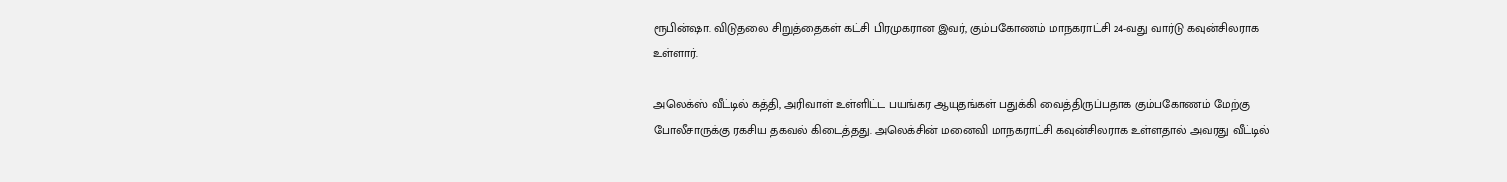ரூபின்ஷா. விடுதலை சிறுத்தைகள் கட்சி பிரமுகரான இவர், கும்பகோணம் மாநகராட்சி 24-வது வார்டு கவுன்சிலராக உள்ளார்.

அலெக்ஸ் வீட்டில் கத்தி, அரிவாள் உள்ளிட்ட பயங்கர ஆயுதங்கள் பதுக்கி வைத்திருப்பதாக கும்பகோணம் மேற்கு போலீசாருக்கு ரகசிய தகவல் கிடைத்தது. அலெக்சின் மனைவி மாநகராட்சி கவுன்சிலராக உள்ளதால் அவரது வீட்டில்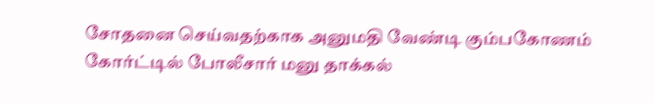சோதனை செய்வதற்காக அனுமதி வேண்டி கும்பகோணம் கோர்ட்டில் போலீசார் மனு தாக்கல்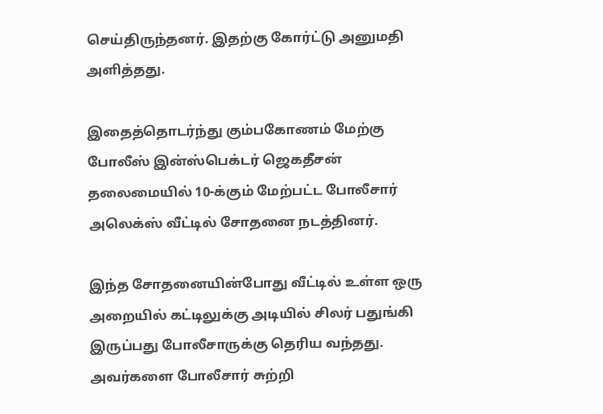செய்திருந்தனர். இதற்கு கோர்ட்டு அனுமதி அளித்தது.

இதைத்தொடர்ந்து கும்பகோணம் மேற்கு போலீஸ் இன்ஸ்பெக்டர் ஜெகதீசன் தலைமையில் 10-க்கும் மேற்பட்ட போலீசார் அலெக்ஸ் வீட்டில் சோதனை நடத்தினர்.

இந்த சோதனையின்போது வீட்டில் உள்ள ஒரு அறையில் கட்டிலுக்கு அடியில் சிலர் பதுங்கி இருப்பது போலீசாருக்கு தெரிய வந்தது. அவர்களை போலீசார் சுற்றி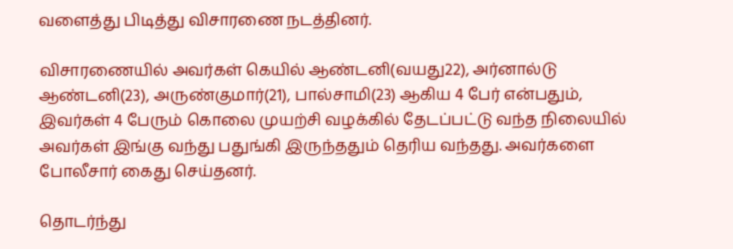வளைத்து பிடித்து விசாரணை நடத்தினர்.

விசாரணையில் அவர்கள் கெயில் ஆண்டனி(வயது22), அர்னால்டு ஆண்டனி(23), அருண்குமார்(21), பால்சாமி(23) ஆகிய 4 பேர் என்பதும், இவர்கள் 4 பேரும் கொலை முயற்சி வழக்கில் தேடப்பட்டு வந்த நிலையில் அவர்கள் இங்கு வந்து பதுங்கி இருந்ததும் தெரிய வந்தது. அவர்களை போலீசார் கைது செய்தனர்.

தொடர்ந்து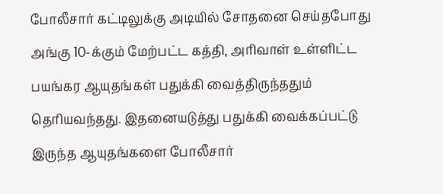போலீசார் கட்டிலுக்கு அடியில் சோதனை செய்தபோது அங்கு 10-க்கும் மேற்பட்ட கத்தி, அரிவாள் உள்ளிட்ட பயங்கர ஆயுதங்கள் பதுக்கி வைத்திருந்ததும் தெரியவந்தது. இதனையடுத்து பதுக்கி வைக்கப்பட்டு இருந்த ஆயுதங்களை போலீசார்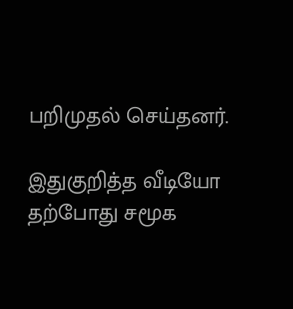பறிமுதல் செய்தனர்.

இதுகுறித்த வீடியோ தற்போது சமூக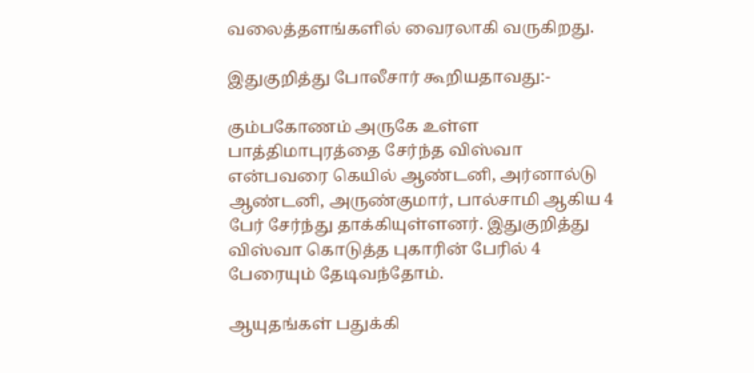வலைத்தளங்களில் வைரலாகி வருகிறது.

இதுகுறித்து போலீசார் கூறியதாவது:-

கும்பகோணம் அருகே உள்ள பாத்திமாபுரத்தை சேர்ந்த விஸ்வா என்பவரை கெயில் ஆண்டனி, அர்னால்டு ஆண்டனி, அருண்குமார், பால்சாமி ஆகிய 4 பேர் சேர்ந்து தாக்கியுள்ளனர். இதுகுறித்து விஸ்வா கொடுத்த புகாரின் பேரில் 4 பேரையும் தேடிவந்தோம்.

ஆயுதங்கள் பதுக்கி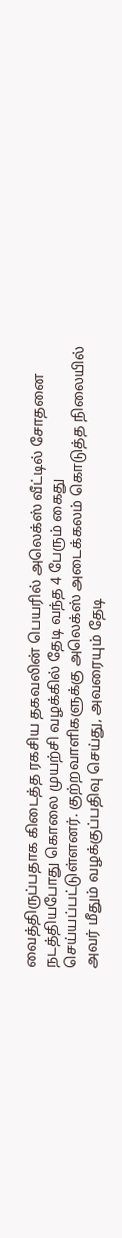வைத்திருப்பதாக கிடைத்த ரகசிய தகவலின் பெயரில் அலெக்ஸ் வீட்டில் சோதனை நடத்தியபோது கொலை முயற்சி வழக்கில் தேடி வந்த 4 பேரும் கைது செய்யப்பட்டுள்ளனர். குற்றவாளிகளுக்கு அலெக்ஸ் அடைக்கலம் கொடுத்த நிலையில் அவர் மீதும் வழக்குப்பதிவு செய்து, அவரையும் தேடி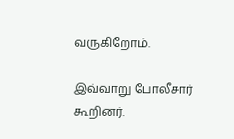வருகிறோம்.

இவ்வாறு போலீசார் கூறினர்.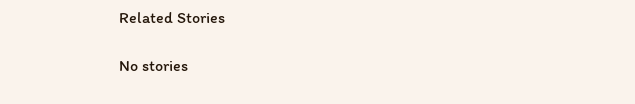Related Stories

No stories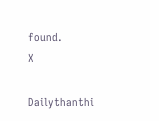found.
X

Dailythanthi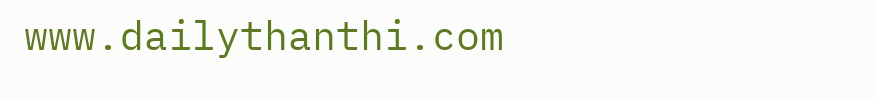www.dailythanthi.com